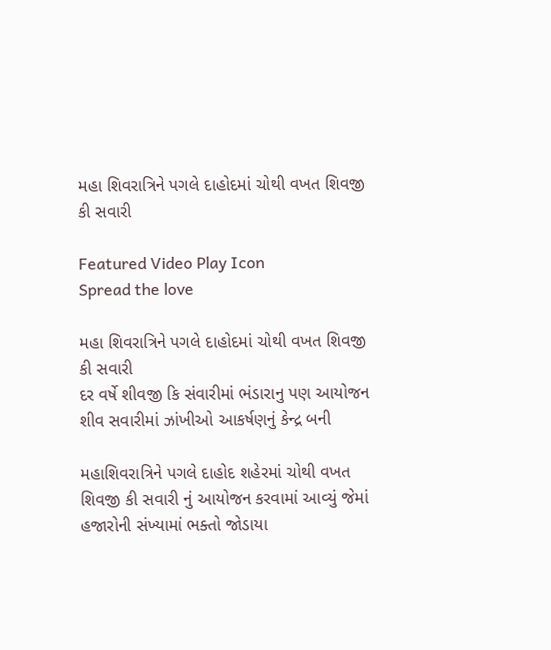મહા શિવરાત્રિને પગલે દાહોદમાં ચોથી વખત શિવજી કી સવારી

Featured Video Play Icon
Spread the love

મહા શિવરાત્રિને પગલે દાહોદમાં ચોથી વખત શિવજી કી સવારી
દર વર્ષે શીવજી કિ સંવારીમાં ભંડારાનુ પણ આયોજન
શીવ સવારીમાં ઝાંખીઓ આકર્ષણનું કેન્દ્ર બની

મહાશિવરાત્રિને પગલે દાહોદ શહેરમાં ચોથી વખત શિવજી કી સવારી નું આયોજન કરવામાં આવ્યું જેમાં હજારોની સંખ્યામાં ભક્તો જોડાયા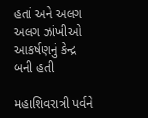હતાં અને અલગ અલગ ઝાંખીઓ આકર્ષણનું કેન્દ્ર બની હતી

મહાશિવરાત્રી પર્વને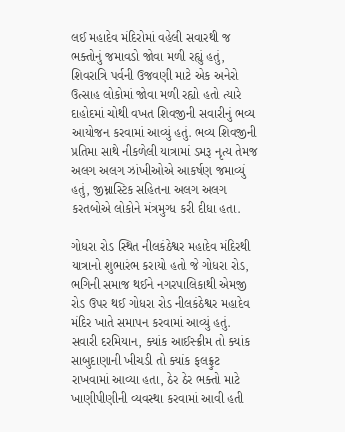લઈ મહાદેવ મંદિરોમાં વહેલી સવારથી જ ભક્તોનું જમાવડો જોવા મળી રહ્યું હતું, શિવરાત્રિ પર્વની ઉજવણી માટે એક અનેરો ઉત્સાહ લોકોમાં જોવા મળી રહ્યો હતો ત્યારે દાહોદમાં ચોથી વખત શિવજીની સવારીનું ભવ્ય આયોજન કરવામાં આવ્યું હતું. ભવ્ય શિવજીની પ્રતિમા સાથે નીકળેલી યાત્રામાં ડમરૂ નૃત્ય તેમજ અલગ અલગ ઝાંખીઓએ આકર્ષણ જમાવ્યું હતું, જીમ્નાસ્ટિક સહિતના અલગ અલગ કરતબોએ લોકોને મંત્રમુગ્ધ કરી દીધા હતા.

ગોધરા રોડ સ્થિત નીલકંઠેશ્વર મહાદેવ મંદિરથી યાત્રાનો શુભારંભ કરાયો હતો જે ગોધરા રોડ, ભગિની સમાજ થઈને નગરપાલિકાથી એમજી રોડ ઉપર થઈ ગોધરા રોડ નીલકંઠેશ્વર મહાદેવ મંદિર ખાતે સમાપન કરવામાં આવ્યું હતું. સવારી દરમિયાન, ક્યાંક આઈસ્ક્રીમ તો ક્યાંક સાબુદાણાની ખીચડી તો ક્યાંક ફલફ્રુટ રાખવામાં આવ્યા હતા, ઠેર ઠેર ભક્તો માટે ખાણીપીણીની વ્યવસ્થા કરવામાં આવી હતી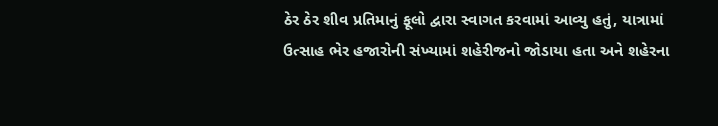ઠેર ઠેર શીવ પ્રતિમાનું ફૂલો દ્વારા સ્વાગત કરવામાં આવ્યુ હતું, યાત્રામાં ઉત્સાહ ભેર હજારોની સંખ્યામાં શહેરીજનો જોડાયા હતા અને શહેરના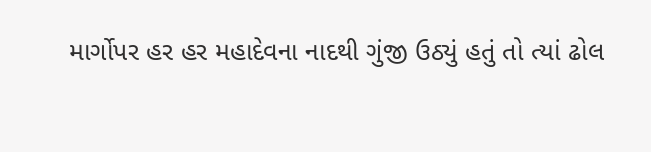માર્ગોપર હર હર મહાદેવના નાદથી ગુંજી ઉઠ્યું હતું તો ત્યાં ઢોલ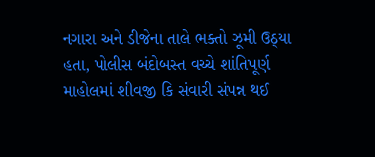નગારા અને ડીજેના તાલે ભક્તો ઝૂમી ઉઠ્યા હતા, પોલીસ બંદોબસ્ત વચ્ચે શાંતિપૂર્ણ માહોલમાં શીવજી કિ સંવારી સંપન્ન થઈ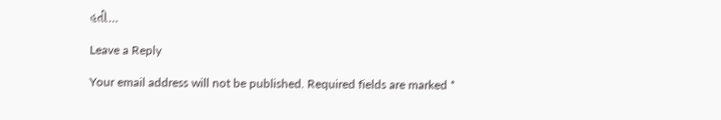હતી…

Leave a Reply

Your email address will not be published. Required fields are marked *